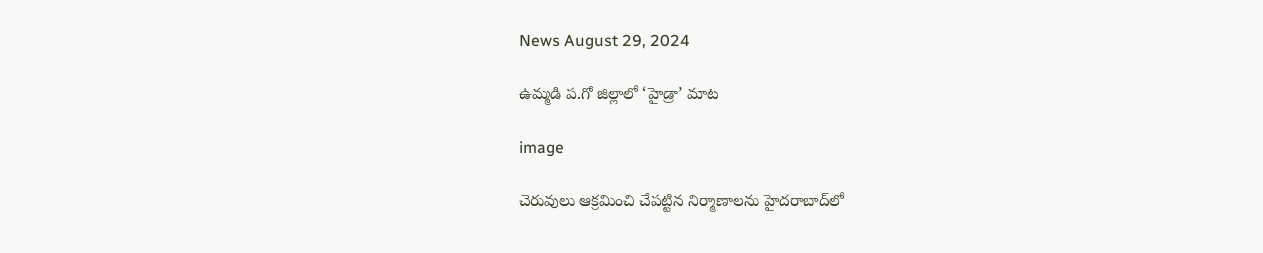News August 29, 2024

ఉమ్మడి ప.గో జిల్లాలో ‘హైడ్రా’ మాట

image

చెరువులు ఆక్రమించి చేపట్టిన నిర్మాణాలను హైదరాబాద్‌లో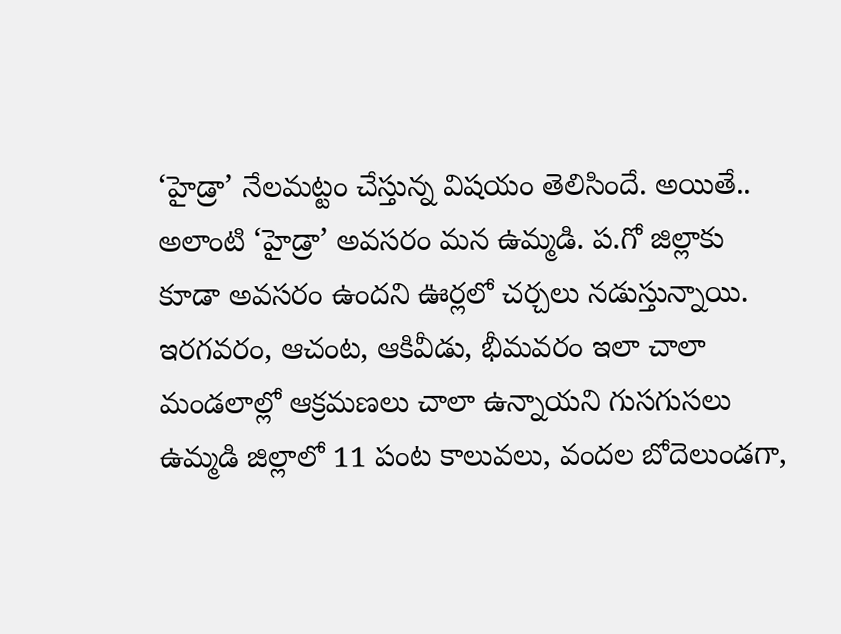‘హైడ్రా’ నేలమట్టం చేస్తున్న విషయం తెలిసిందే. అయితే.. అలాంటి ‘హైడ్రా’ అవసరం మన ఉమ్మడి. ప.గో జిల్లాకు కూడా అవసరం ఉందని ఊర్లలో చర్చలు నడుస్తున్నాయి. ఇరగవరం, ఆచంట, ఆకివీడు, భీమవరం ఇలా చాలా మండలాల్లో ఆక్రమణలు చాలా ఉన్నాయని గుసగుసలు ఉమ్మడి జిల్లాలో 11 పంట కాలువలు, వందల బోదెలుండగా,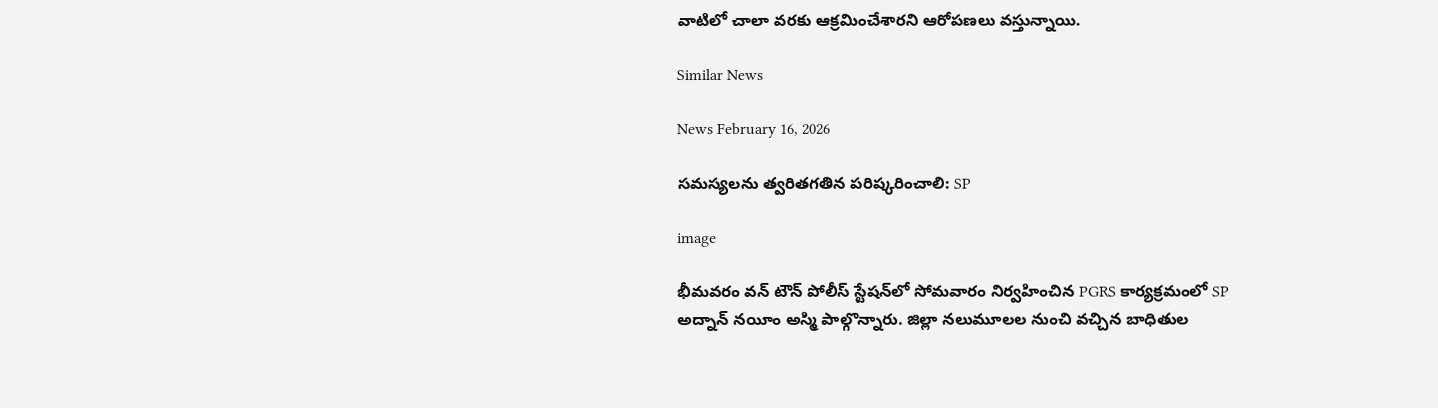వాటిలో చాలా వరకు ఆక్రమించేశారని ఆరోపణలు వస్తున్నాయి.

Similar News

News February 16, 2026

సమస్యలను త్వరితగతిన పరిష్కరించాలి: SP

image

భీమవరం వన్ టౌన్ పోలీస్ స్టేషన్‌లో సోమవారం నిర్వహించిన PGRS కార్యక్రమంలో SP అద్నాన్ నయీం అస్మి పాల్గొన్నారు. జిల్లా నలుమూలల నుంచి వచ్చిన బాధితుల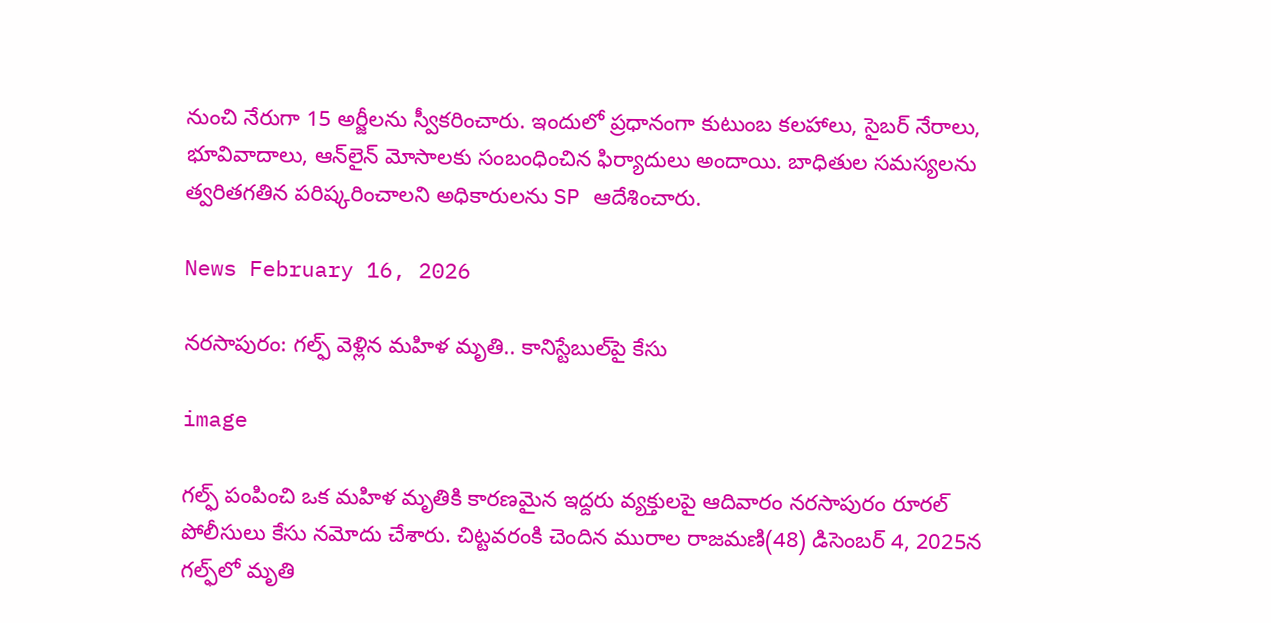నుంచి నేరుగా 15 అర్జీలను స్వీకరించారు. ఇందులో ప్రధానంగా కుటుంబ కలహాలు, సైబర్ నేరాలు, భూవివాదాలు, ఆన్‌లైన్ మోసాలకు సంబంధించిన ఫిర్యాదులు అందాయి. బాధితుల సమస్యలను త్వరితగతిన పరిష్కరించాలని అధికారులను SP ఆదేశించారు.

News February 16, 2026

నరసాపురం: గల్ఫ్ వెళ్లిన మహిళ మృతి.. కానిస్టేబుల్‌‌పై కేసు

image

గల్ఫ్ పంపించి ఒక మహిళ మృతికి కారణమైన ఇద్దరు వ్యక్తులపై ఆదివారం నరసాపురం రూరల్ పోలీసులు కేసు నమోదు చేశారు. చిట్టవరంకి చెందిన మురాల రాజమణి(48) డిసెంబర్ 4, 2025న గల్ఫ్‌లో మృతి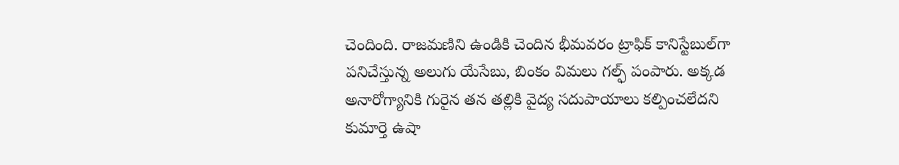చెందింది. రాజమణిని ఉండికి చెందిన భీమవరం ట్రాఫిక్ కానిస్టేబుల్‌గా పనిచేస్తున్న అలుగు యేసేబు, బింకం విమలు గల్ఫ్ పంపారు. అక్కడ అనారోగ్యానికి గురైన తన తల్లికి వైద్య సదుపాయాలు కల్పించలేదని కుమార్తె ఉషా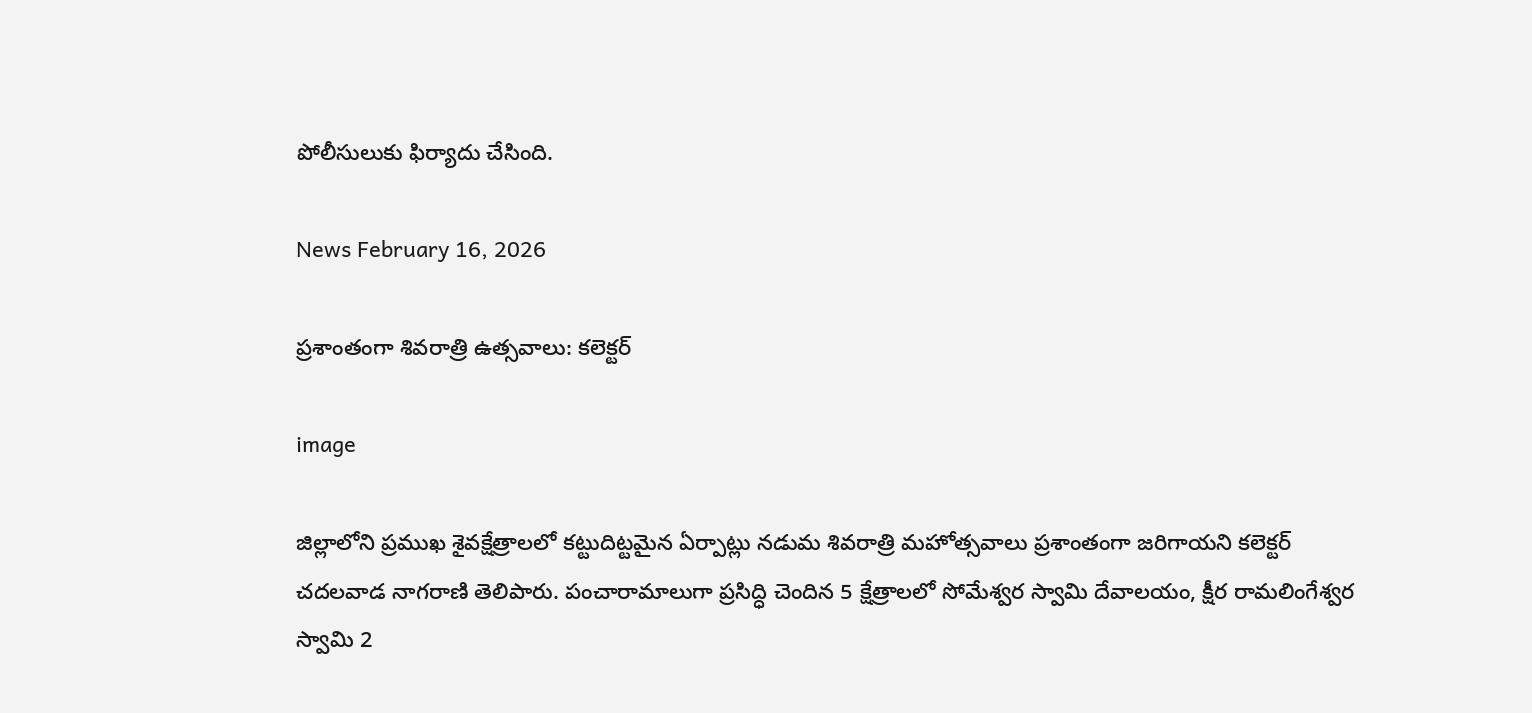పోలీసులుకు ఫిర్యాదు చేసింది.

News February 16, 2026

ప్రశాంతంగా శివరాత్రి ఉత్సవాలు: కలెక్టర్

image

జిల్లాలోని ప్రముఖ శైవక్షేత్రాలలో కట్టుదిట్టమైన ఏర్పాట్లు నడుమ శివరాత్రి మహోత్సవాలు ప్రశాంతంగా జరిగాయని కలెక్టర్ చదలవాడ నాగరాణి తెలిపారు. పంచారామాలుగా ప్రసిద్ధి చెందిన 5 క్షేత్రాలలో సోమేశ్వర స్వామి దేవాలయం, క్షీర రామలింగేశ్వర స్వామి 2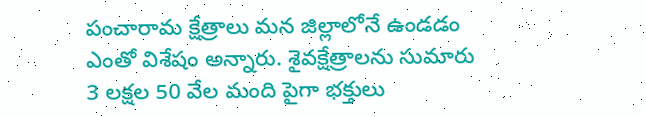పంచారామ క్షేత్రాలు మన జిల్లాలోనే ఉండడం ఎంతో విశేషం అన్నారు. శైవక్షేత్రాలను సుమారు 3 లక్షల 50 వేల మంది పైగా భక్తులు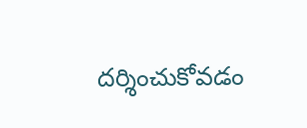దర్శించుకోవడం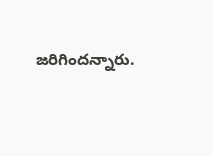జరిగిందన్నారు.